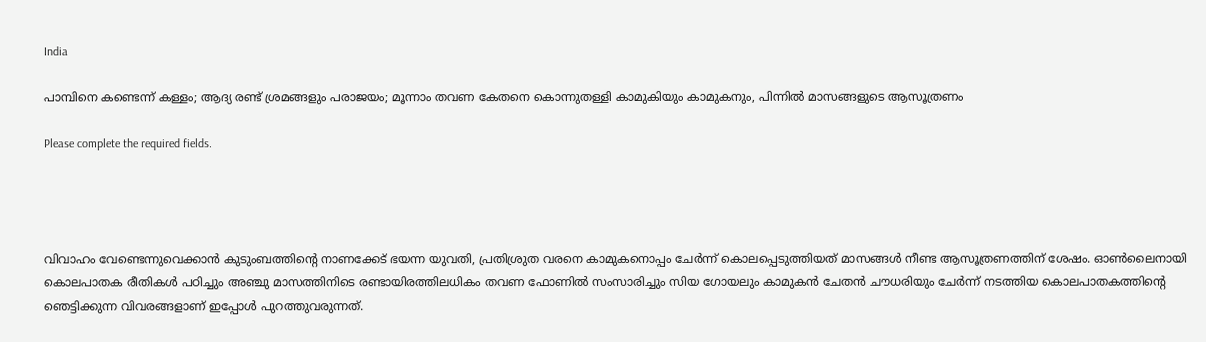India

പാമ്പിനെ കണ്ടെന്ന് കള്ളം; ആദ്യ രണ്ട് ശ്രമങ്ങളും പരാജയം; മൂന്നാം തവണ കേതനെ കൊന്നുതള്ളി കാമുകിയും കാമുകനും, പിന്നിൽ മാസങ്ങളുടെ ആസൂത്രണം

Please complete the required fields.




വിവാഹം വേണ്ടെന്നുവെക്കാൻ കുടുംബത്തിന്റെ നാണക്കേട് ഭയന്ന യുവതി, പ്രതിശ്രുത വരനെ കാമുകനൊപ്പം ചേർന്ന് കൊലപ്പെടുത്തിയത് മാസങ്ങൾ നീണ്ട ആസൂത്രണത്തിന് ശേഷം. ഓൺലൈനായി കൊലപാതക രീതികൾ പഠിച്ചും അഞ്ചു മാസത്തിനിടെ രണ്ടായിരത്തിലധികം തവണ ഫോണിൽ സംസാരിച്ചും സിയ ഗോയലും കാമുകൻ ചേതൻ ചൗധരിയും ചേർന്ന് നടത്തിയ കൊലപാതകത്തിന്റെ ഞെട്ടിക്കുന്ന വിവരങ്ങളാണ് ഇപ്പോൾ പുറത്തുവരുന്നത്.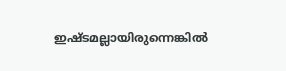ഇഷ്ടമല്ലായിരുന്നെങ്കില്‍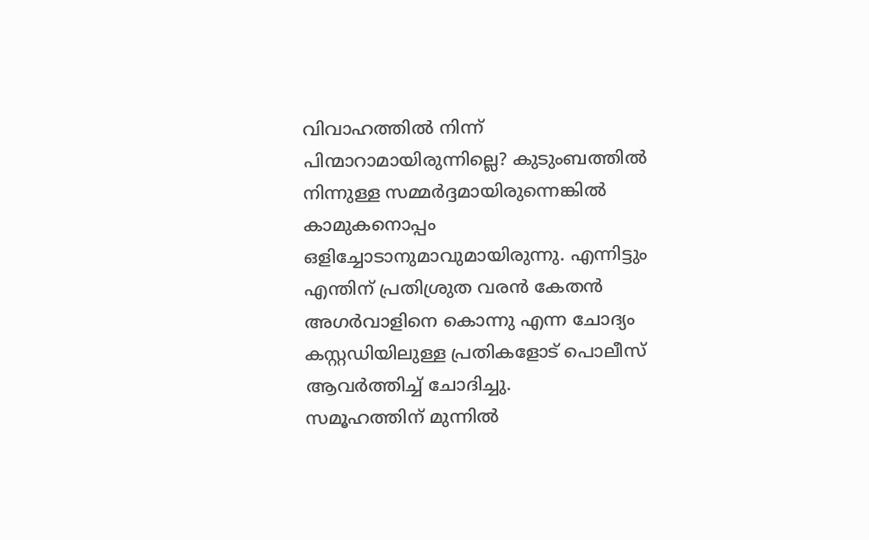വിവാഹത്തില്‍ നിന്ന് പിന്മാറാമായിരുന്നില്ലെ? കുടുംബത്തില്‍ നിന്നുള്ള സമ്മര്‍ദ്ദമായിരുന്നെങ്കില്‍ കാമുകനൊപ്പം ഒളിച്ചോടാനുമാവുമായിരുന്നു. എന്നിട്ടും എന്തിന് പ്രതിശ്രുത വരന്‍ കേതന്‍ അഗര്‍വാളിനെ കൊന്നു എന്ന ചോദ്യം കസ്റ്റഡിയിലുള്ള പ്രതികളോട് പൊലീസ് ആവര്‍ത്തിച്ച് ചോദിച്ചു.
സമൂഹത്തിന് മുന്നില്‍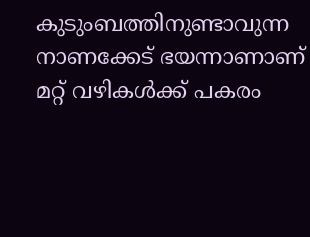കുടുംബത്തിനുണ്ടാവുന്ന നാണക്കേട് ഭയന്നാണാണ് മറ്റ് വഴികള്‍ക്ക് പകരം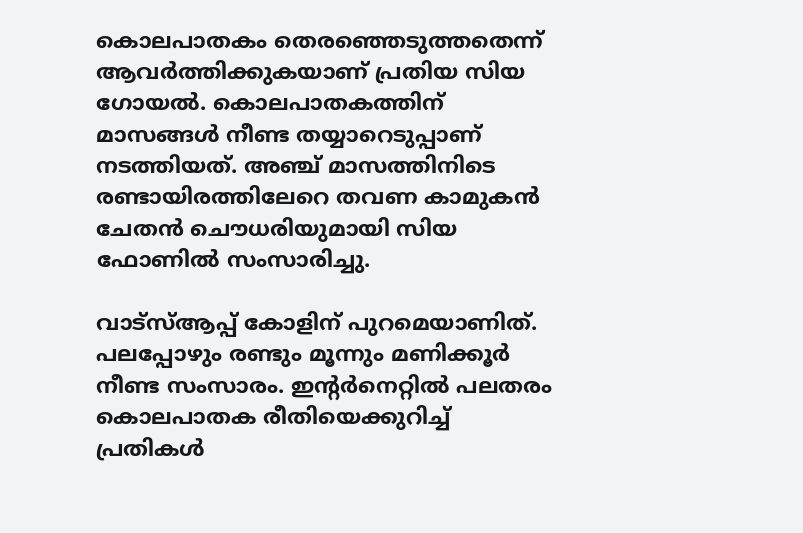കൊലപാതകം തെരഞ്ഞെടുത്തതെന്ന് ആവര്‍ത്തിക്കുകയാണ് പ്രതിയ സിയ ഗോയല്‍. കൊലപാതകത്തിന് മാസങ്ങള്‍ നീണ്ട തയ്യാറെടുപ്പാണ് നടത്തിയത്. അഞ്ച് മാസത്തിനിടെ രണ്ടായിരത്തിലേറെ തവണ കാമുകന്‍ ചേതന്‍ ചൌധരിയുമായി സിയ ഫോണില്‍ സംസാരിച്ചു.

വാട്‌സ്ആപ്പ് കോളിന് പുറമെയാണിത്. പലപ്പോഴും രണ്ടും മൂന്നും മണിക്കൂര്‍ നീണ്ട സംസാരം. ഇന്റര്‍നെറ്റില്‍ പലതരം കൊലപാതക രീതിയെക്കുറിച്ച് പ്രതികള്‍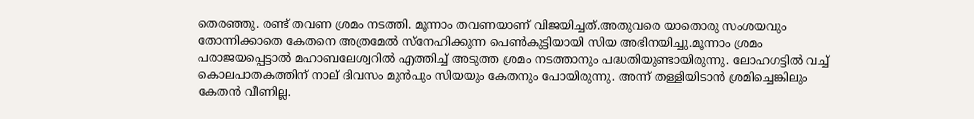തെരഞ്ഞു. രണ്ട് തവണ ശ്രമം നടത്തി. മൂന്നാം തവണയാണ് വിജയിച്ചത്.അതുവരെ യാതൊരു സംശയവും തോന്നിക്കാതെ കേതനെ അത്രമേല്‍ സ്‌നേഹിക്കുന്ന പെണ്‍കുട്ടിയായി സിയ അഭിനയിച്ചു.മൂന്നാം ശ്രമം പരാജയപ്പെട്ടാല്‍ മഹാബലേശ്വറില്‍ എത്തിച്ച് അടുത്ത ശ്രമം നടത്താനും പദ്ധതിയുണ്ടായിരുന്നു. ലോഹഗട്ടില്‍ വച്ച് കൊലപാതകത്തിന് നാല് ദിവസം മുന്‍പും സിയയും കേതനും പോയിരുന്നു. അന്ന് തള്ളിയിടാന്‍ ശ്രമിച്ചെങ്കിലും കേതന്‍ വീണില്ല.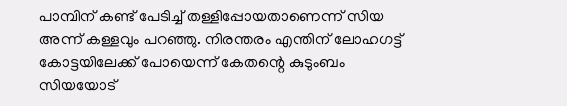പാമ്പിന് കണ്ട് പേടിച്ച് തള്ളിപ്പോയതാണെന്ന് സിയ അന്ന് കള്ളവും പറഞ്ഞു. നിരന്തരം എന്തിന് ലോഹഗട്ട് കോട്ടയിലേക്ക് പോയെന്ന് കേതന്റെ കുടുംബം സിയയോട്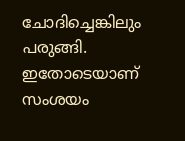ചോദിച്ചെങ്കിലും പരുങ്ങി. ഇതോടെയാണ് സംശയം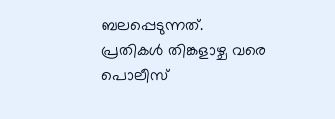ബലപ്പെടുന്നത്. പ്രതികള്‍ തിങ്കളാഴ്ച വരെ പൊലീസ്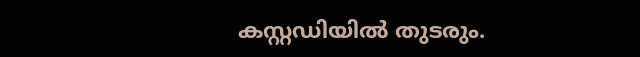കസ്റ്റഡിയില്‍ തുടരും.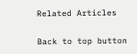Related Articles

Back to top button